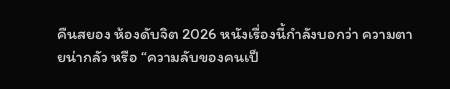คืนสยอง ห้องดับจิต 2026 หนังเรื่องนี้กำลังบอกว่า ความตายน่ากลัว หรือ “ความลับของคนเป็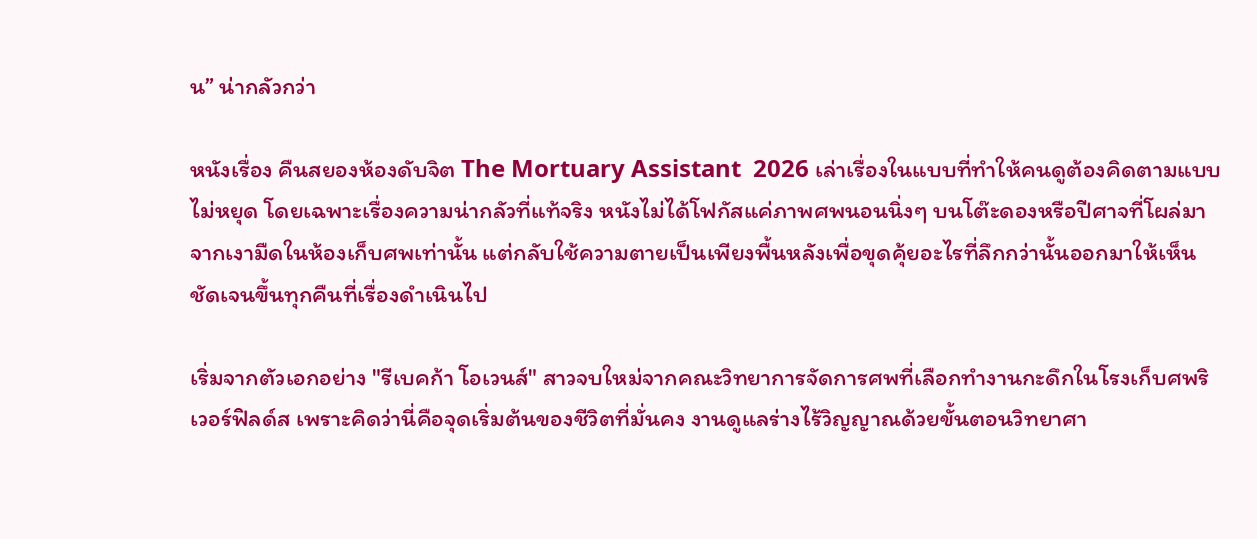น” น่ากลัวกว่า

หนังเรื่อง คืนสยองห้องดับจิต The Mortuary Assistant  2026 เล่าเรื่องในแบบที่ทำให้คนดูต้องคิดตามแบบไม่หยุด โดยเฉพาะเรื่องความน่ากลัวที่แท้จริง หนังไม่ได้โฟกัสแค่ภาพศพนอนนิ่งๆ บนโต๊ะดองหรือปีศาจที่โผล่มาจากเงามืดในห้องเก็บศพเท่านั้น แต่กลับใช้ความตายเป็นเพียงพื้นหลังเพื่อขุดคุ้ยอะไรที่ลึกกว่านั้นออกมาให้เห็นชัดเจนขึ้นทุกคืนที่เรื่องดำเนินไป

เริ่มจากตัวเอกอย่าง "รีเบคก้า โอเวนส์" สาวจบใหม่จากคณะวิทยาการจัดการศพที่เลือกทำงานกะดึกในโรงเก็บศพริเวอร์ฟิลด์ส เพราะคิดว่านี่คือจุดเริ่มต้นของชีวิตที่มั่นคง งานดูแลร่างไร้วิญญาณด้วยขั้นตอนวิทยาศา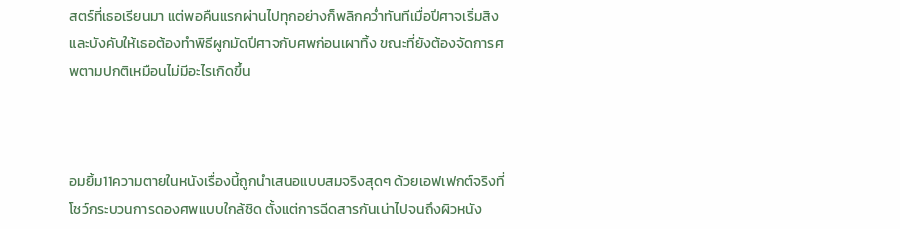สตร์ที่เธอเรียนมา แต่พอคืนแรกผ่านไปทุกอย่างก็พลิกคว่ำทันทีเมื่อปีศาจเริ่มสิงและบังคับให้เธอต้องทำพิธีผูกมัดปีศาจกับศพก่อนเผาทิ้ง ขณะที่ยังต้องจัดการศพตามปกติเหมือนไม่มีอะไรเกิดขึ้น



อมยิ้ม11ความตายในหนังเรื่องนี้ถูกนำเสนอแบบสมจริงสุดๆ ด้วยเอฟเฟกต์จริงที่โชว์กระบวนการดองศพแบบใกล้ชิด ตั้งแต่การฉีดสารกันเน่าไปจนถึงผิวหนัง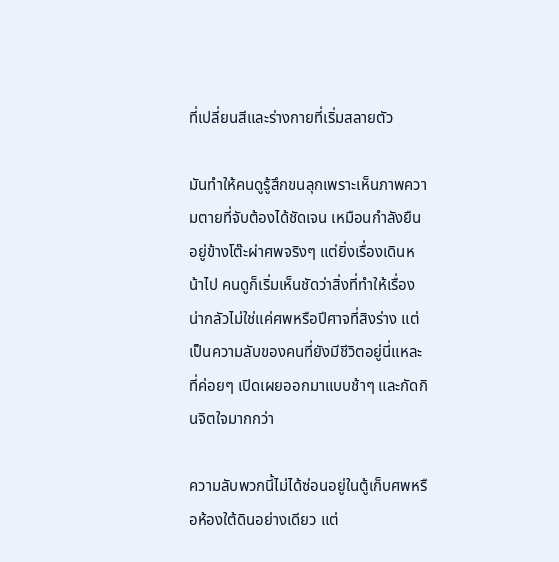ที่เปลี่ยนสีและร่างกายที่เริ่มสลายตัว

มันทำให้คนดูรู้สึกขนลุกเพราะเห็นภาพความตายที่จับต้องได้ชัดเจน เหมือนกำลังยืนอยู่ข้างโต๊ะผ่าศพจริงๆ แต่ยิ่งเรื่องเดินหน้าไป คนดูก็เริ่มเห็นชัดว่าสิ่งที่ทำให้เรื่องน่ากลัวไม่ใช่แค่ศพหรือปีศาจที่สิงร่าง แต่เป็นความลับของคนที่ยังมีชีวิตอยู่นี่แหละที่ค่อยๆ เปิดเผยออกมาแบบช้าๆ และกัดกินจิตใจมากกว่า

ความลับพวกนี้ไม่ได้ซ่อนอยู่ในตู้เก็บศพหรือห้องใต้ดินอย่างเดียว แต่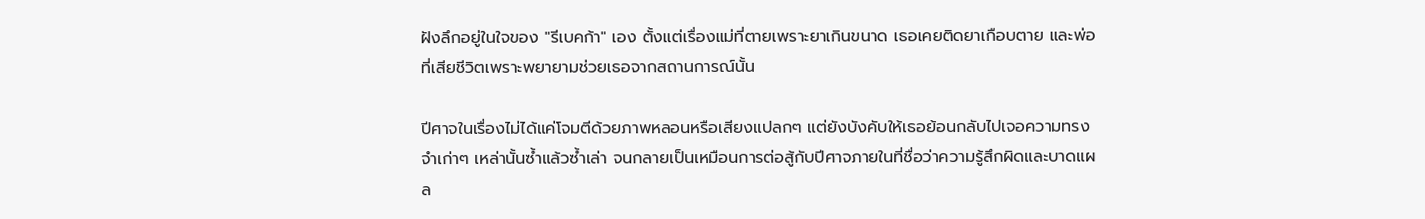ฝังลึกอยู่ในใจของ "รีเบคก้า" เอง ตั้งแต่เรื่องแม่ที่ตายเพราะยาเกินขนาด เธอเคยติดยาเกือบตาย และพ่อที่เสียชีวิตเพราะพยายามช่วยเธอจากสถานการณ์นั้น

ปีศาจในเรื่องไม่ได้แค่โจมตีด้วยภาพหลอนหรือเสียงแปลกๆ แต่ยังบังคับให้เธอย้อนกลับไปเจอความทรงจำเก่าๆ เหล่านั้นซ้ำแล้วซ้ำเล่า จนกลายเป็นเหมือนการต่อสู้กับปีศาจภายในที่ชื่อว่าความรู้สึกผิดและบาดแผล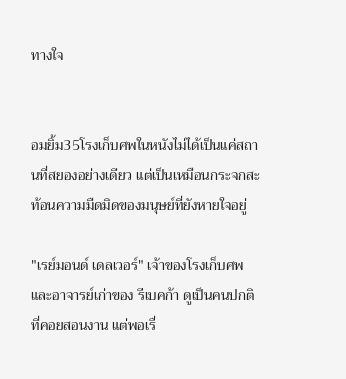ทางใจ


อมยิ้ม35โรงเก็บศพในหนังไม่ได้เป็นแค่สถานที่สยองอย่างเดียว แต่เป็นเหมือนกระจกสะท้อนความมืดมิดของมนุษย์ที่ยังหายใจอยู่

"เรย์มอนด์ เดลเวอร์" เจ้าของโรงเก็บศพและอาจารย์เก่าของ รีเบคก้า ดูเป็นคนปกติที่คอยสอนงาน แต่พอเรื่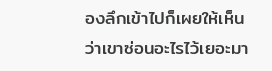องลึกเข้าไปก็เผยให้เห็นว่าเขาซ่อนอะไรไว้เยอะมา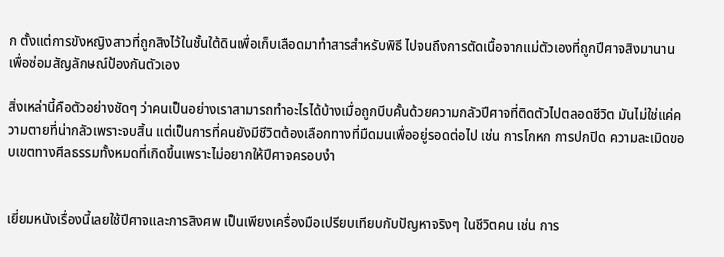ก ตั้งแต่การขังหญิงสาวที่ถูกสิงไว้ในชั้นใต้ดินเพื่อเก็บเลือดมาทำสารสำหรับพิธี ไปจนถึงการตัดเนื้อจากแม่ตัวเองที่ถูกปีศาจสิงมานานเพื่อซ่อมสัญลักษณ์ป้องกันตัวเอง

สิ่งเหล่านี้คือตัวอย่างชัดๆ ว่าคนเป็นอย่างเราสามารถทำอะไรได้บ้างเมื่อถูกบีบคั้นด้วยความกลัวปีศาจที่ติดตัวไปตลอดชีวิต มันไม่ใช่แค่ความตายที่น่ากลัวเพราะจบสิ้น แต่เป็นการที่คนยังมีชีวิตต้องเลือกทางที่มืดมนเพื่ออยู่รอดต่อไป เช่น การโกหก การปกปิด ความละเมิดขอบเขตทางศีลธรรมทั้งหมดที่เกิดขึ้นเพราะไม่อยากให้ปีศาจครอบงำ


เยี่ยมหนังเรื่องนี้เลยใช้ปีศาจและการสิงศพ เป็นเพียงเครื่องมือเปรียบเทียบกับปัญหาจริงๆ ในชีวิตคน เช่น การ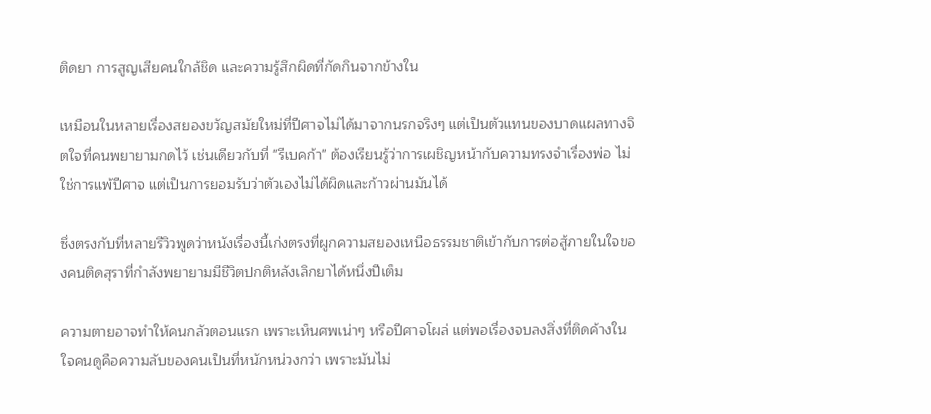ติดยา การสูญเสียคนใกล้ชิด และความรู้สึกผิดที่กัดกินจากข้างใน

เหมือนในหลายเรื่องสยองขวัญสมัยใหม่ที่ปีศาจไม่ได้มาจากนรกจริงๆ แต่เป็นตัวแทนของบาดแผลทางจิตใจที่คนพยายามกดไว้ เช่นเดียวกับที่ "รีเบคก้า" ต้องเรียนรู้ว่าการเผชิญหน้ากับความทรงจำเรื่องพ่อ ไม่ใช่การแพ้ปีศาจ แต่เป็นการยอมรับว่าตัวเองไม่ได้ผิดและก้าวผ่านมันได้

ซึ่งตรงกับที่หลายรีวิวพูดว่าหนังเรื่องนี้เก่งตรงที่ผูกความสยองเหนือธรรมชาติเข้ากับการต่อสู้ภายในใจของคนติดสุราที่กำลังพยายามมีชีวิตปกติหลังเลิกยาได้หนึ่งปีเต็ม

ความตายอาจทำให้คนกลัวตอนแรก เพราะเห็นศพเน่าๆ หรือปีศาจโผล่ แต่พอเรื่องจบลงสิ่งที่ติดค้างในใจคนดูคือความลับของคนเป็นที่หนักหน่วงกว่า เพราะมันไม่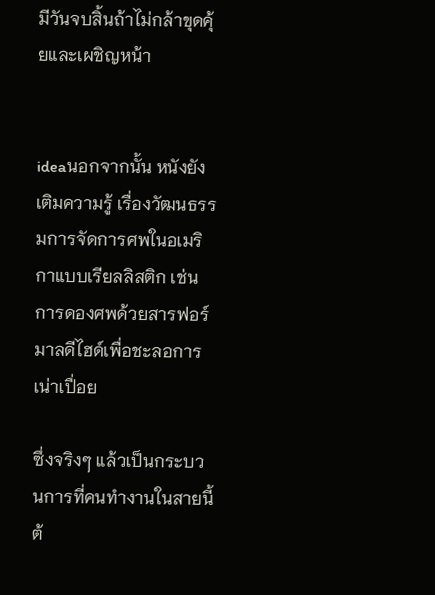มีวันจบสิ้นถ้าไม่กล้าขุดคุ้ยและเผชิญหน้า


ideaนอกจากนั้น หนังยังเติมความรู้ เรื่องวัฒนธรรมการจัดการศพในอเมริกาแบบเรียลลิสติก เช่น การดองศพด้วยสารฟอร์มาลดีไฮด์เพื่อชะลอการเน่าเปื่อย

ซึ่งจริงๆ แล้วเป็นกระบวนการที่คนทำงานในสายนี้ต้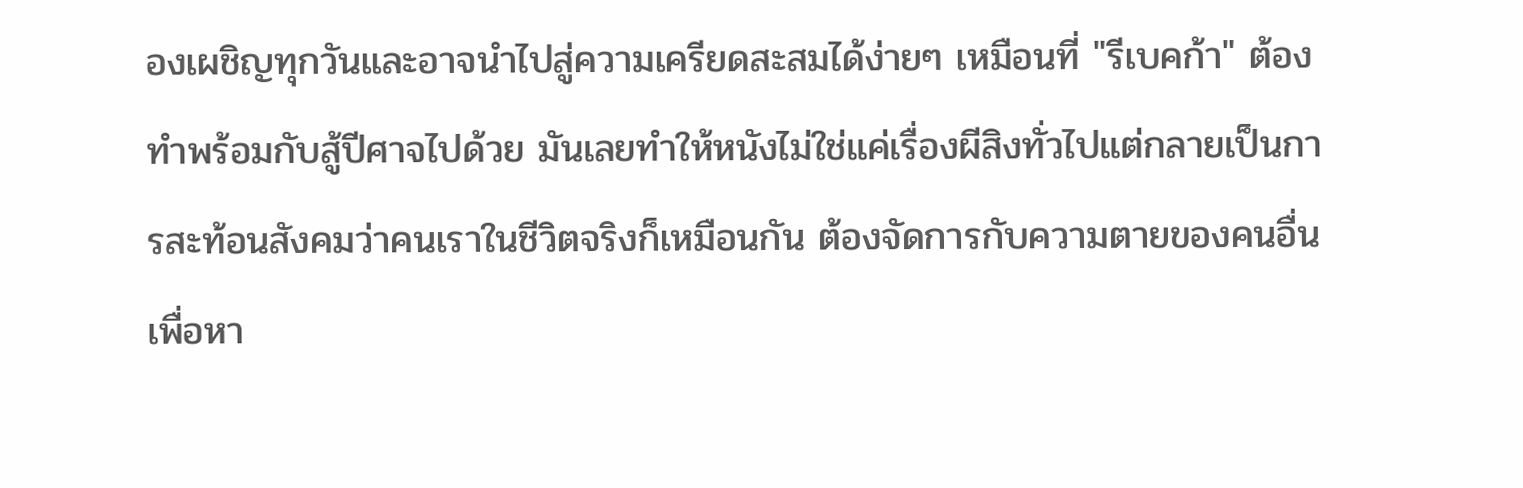องเผชิญทุกวันและอาจนำไปสู่ความเครียดสะสมได้ง่ายๆ เหมือนที่ "รีเบคก้า" ต้องทำพร้อมกับสู้ปีศาจไปด้วย มันเลยทำให้หนังไม่ใช่แค่เรื่องผีสิงทั่วไปแต่กลายเป็นการสะท้อนสังคมว่าคนเราในชีวิตจริงก็เหมือนกัน ต้องจัดการกับความตายของคนอื่นเพื่อหา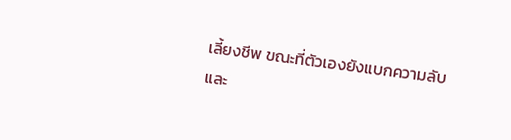เลี้ยงชีพ ขณะที่ตัวเองยังแบกความลับและ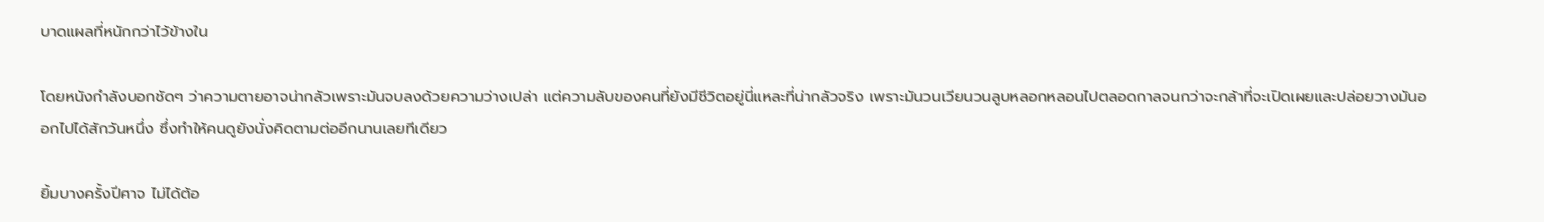บาดแผลที่หนักกว่าไว้ข้างใน

โดยหนังกำลังบอกชัดๆ ว่าความตายอาจน่ากลัวเพราะมันจบลงด้วยความว่างเปล่า แต่ความลับของคนที่ยังมีชีวิตอยู่นี่แหละที่น่ากลัวจริง เพราะมันวนเวียนวนลูบหลอกหลอนไปตลอดกาลจนกว่าจะกล้าที่จะเปิดเผยและปล่อยวางมันออกไปได้สักวันหนึ่ง ซึ่งทำให้คนดูยังนั่งคิดตามต่ออีกนานเลยทีเดียว

ยิ้มบางครั้งปีศาจ ไม่ได้ต้อ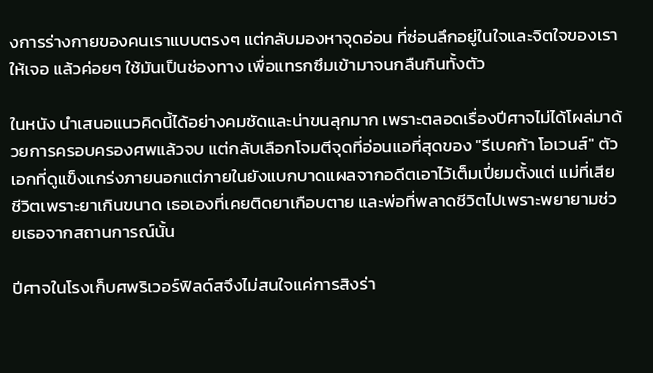งการร่างกายของคนเราแบบตรงๆ แต่กลับมองหาจุดอ่อน ที่ซ่อนลึกอยู่ในใจและจิตใจของเราให้เจอ แล้วค่อยๆ ใช้มันเป็นช่องทาง เพื่อแทรกซึมเข้ามาจนกลืนกินทั้งตัว

ในหนัง นำเสนอแนวคิดนี้ได้อย่างคมชัดและน่าขนลุกมาก เพราะตลอดเรื่องปีศาจไม่ได้โผล่มาด้วยการครอบครองศพแล้วจบ แต่กลับเลือกโจมตีจุดที่อ่อนแอที่สุดของ "รีเบคก้า โอเวนส์" ตัวเอกที่ดูแข็งแกร่งภายนอกแต่ภายในยังแบกบาดแผลจากอดีตเอาไว้เต็มเปี่ยมตั้งแต่ แม่ที่เสียชีวิตเพราะยาเกินขนาด เธอเองที่เคยติดยาเกือบตาย และพ่อที่พลาดชีวิตไปเพราะพยายามช่วยเธอจากสถานการณ์นั้น

ปีศาจในโรงเก็บศพริเวอร์ฟิลด์สจึงไม่สนใจแค่การสิงร่า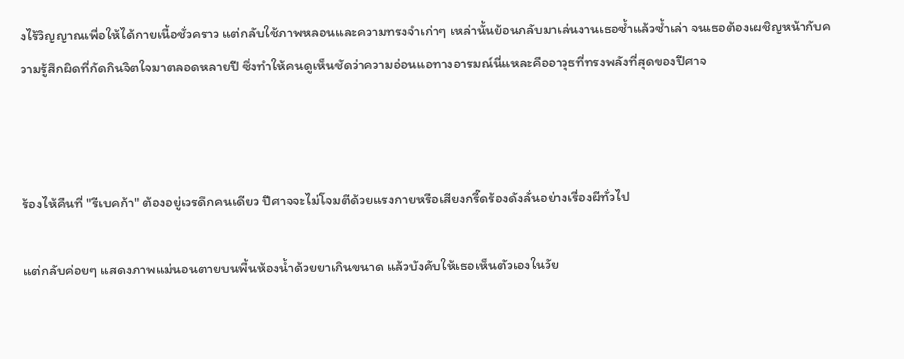งไร้วิญญาณเพื่อให้ได้กายเนื้อชั่วคราว แต่กลับใช้ภาพหลอนและความทรงจำเก่าๆ เหล่านั้นย้อนกลับมาเล่นงานเธอซ้ำแล้วซ้ำเล่า จนเธอต้องเผชิญหน้ากับความรู้สึกผิดที่กัดกินจิตใจมาตลอดหลายปี ซึ่งทำให้คนดูเห็นชัดว่าความอ่อนแอทางอารมณ์นี่แหละคืออาวุธที่ทรงพลังที่สุดของปีศาจ



ร้องไห้คืนที่ "รีเบคก้า" ต้องอยู่เวรดึกคนเดียว ปีศาจจะไม่โจมตีด้วยแรงกายหรือเสียงกรี๊ดร้องดังลั่นอย่างเรื่องผีทั่วไป

แต่กลับค่อยๆ แสดงภาพแม่นอนตายบนพื้นห้องน้ำด้วยยาเกินขนาด แล้วบังคับให้เธอเห็นตัวเองในวัย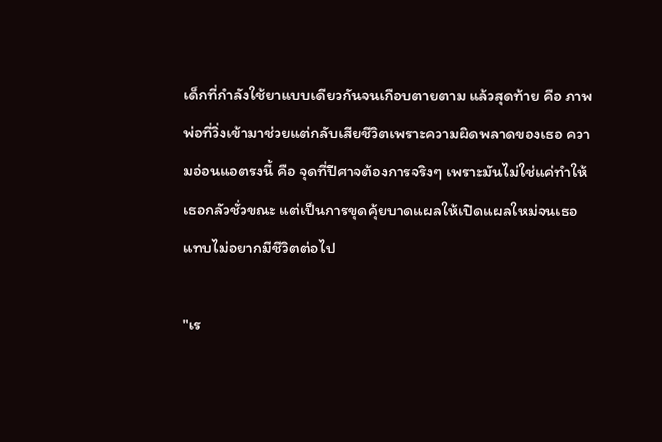เด็กที่กำลังใช้ยาแบบเดียวกันจนเกือบตายตาม แล้วสุดท้าย คือ ภาพพ่อที่วิ่งเข้ามาช่วยแต่กลับเสียชีวิตเพราะความผิดพลาดของเธอ ความอ่อนแอตรงนี้ คือ จุดที่ปีศาจต้องการจริงๆ เพราะมันไม่ใช่แค่ทำให้เธอกลัวชั่วขณะ แต่เป็นการขุดคุ้ยบาดแผลให้เปิดแผลใหม่จนเธอแทบไม่อยากมีชีวิตต่อไป

"เร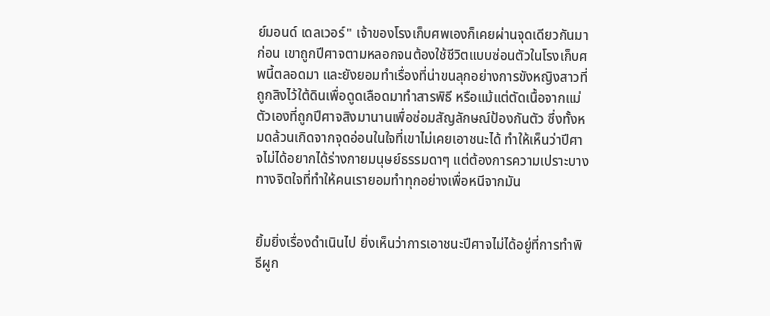ย์มอนด์ เดลเวอร์" เจ้าของโรงเก็บศพเองก็เคยผ่านจุดเดียวกันมาก่อน เขาถูกปีศาจตามหลอกจนต้องใช้ชีวิตแบบซ่อนตัวในโรงเก็บศพนี้ตลอดมา และยังยอมทำเรื่องที่น่าขนลุกอย่างการขังหญิงสาวที่ถูกสิงไว้ใต้ดินเพื่อดูดเลือดมาทำสารพิธี หรือแม้แต่ตัดเนื้อจากแม่ตัวเองที่ถูกปีศาจสิงมานานเพื่อซ่อมสัญลักษณ์ป้องกันตัว ซึ่งทั้งหมดล้วนเกิดจากจุดอ่อนในใจที่เขาไม่เคยเอาชนะได้ ทำให้เห็นว่าปีศาจไม่ได้อยากได้ร่างกายมนุษย์ธรรมดาๆ แต่ต้องการความเปราะบางทางจิตใจที่ทำให้คนเรายอมทำทุกอย่างเพื่อหนีจากมัน


ยิ้มยิ่งเรื่องดำเนินไป ยิ่งเห็นว่าการเอาชนะปีศาจไม่ได้อยู่ที่การทำพิธีผูก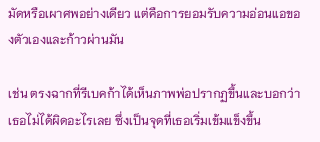มัดหรือเผาศพอย่างเดียว แต่คือการยอมรับความอ่อนแอของตัวเองและก้าวผ่านมัน

เช่น ตรงฉากที่รีเบคก้าได้เห็นภาพพ่อปรากฏขึ้นและบอกว่าเธอไม่ได้ผิดอะไรเลย ซึ่งเป็นจุดที่เธอเริ่มเข้มแข็งขึ้น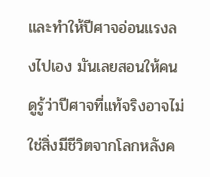และทำให้ปีศาจอ่อนแรงลงไปเอง มันเลยสอนให้คนดูรู้ว่าปีศาจที่แท้จริงอาจไม่ใช่สิ่งมีชีวิตจากโลกหลังค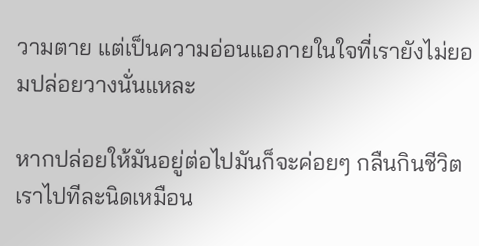วามตาย แต่เป็นความอ่อนแอภายในใจที่เรายังไม่ยอมปล่อยวางนั่นแหละ

หากปล่อยให้มันอยู่ต่อไปมันก็จะค่อยๆ กลืนกินชีวิตเราไปทีละนิดเหมือน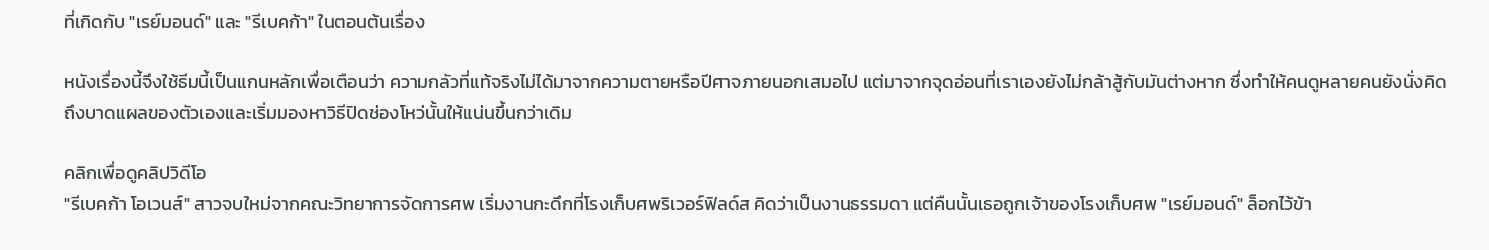ที่เกิดกับ "เรย์มอนด์" และ "รีเบคก้า" ในตอนต้นเรื่อง

หนังเรื่องนี้จึงใช้ธีมนี้เป็นแกนหลักเพื่อเตือนว่า ความกลัวที่แท้จริงไม่ได้มาจากความตายหรือปีศาจภายนอกเสมอไป แต่มาจากจุดอ่อนที่เราเองยังไม่กล้าสู้กับมันต่างหาก ซึ่งทำให้คนดูหลายคนยังนั่งคิดถึงบาดแผลของตัวเองและเริ่มมองหาวิธีปิดช่องโหว่นั้นให้แน่นขึ้นกว่าเดิม

คลิกเพื่อดูคลิปวิดีโอ
"รีเบคก้า โอเวนส์" สาวจบใหม่จากคณะวิทยาการจัดการศพ เริ่มงานกะดึกที่โรงเก็บศพริเวอร์ฟิลด์ส คิดว่าเป็นงานธรรมดา แต่คืนนั้นเธอถูกเจ้าของโรงเก็บศพ "เรย์มอนด์" ล็อกไว้ข้า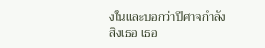งในและบอกว่าปีศาจกำลังสิงเธอ เธอ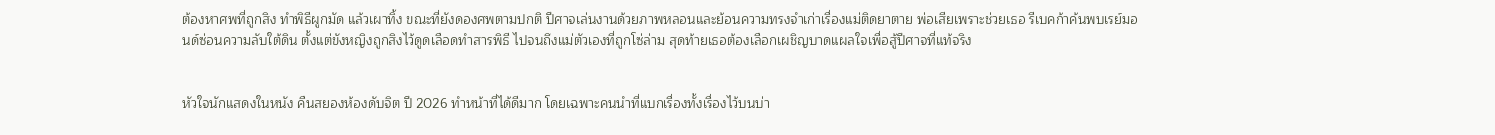ต้องหาศพที่ถูกสิง ทำพิธีผูกมัด แล้วเผาทิ้ง ขณะที่ยังดองศพตามปกติ ปีศาจเล่นงานด้วยภาพหลอนและย้อนความทรงจำเก่าเรื่องแม่ติดยาตาย พ่อเสียเพราะช่วยเธอ รีเบคก้าค้นพบเรย์มอนด์ซ่อนความลับใต้ดิน ตั้งแต่ขังหญิงถูกสิงไว้ดูดเลือดทำสารพิธี ไปจนถึงแม่ตัวเองที่ถูกโซ่ล่าม สุดท้ายเธอต้องเลือกเผชิญบาดแผลใจเพื่อสู้ปีศาจที่แท้จริง


หัวใจนักแสดงในหนัง คืนสยองห้องดับจิต ปี 2026 ทำหน้าที่ได้ดีมาก โดยเฉพาะคนนำที่แบกเรื่องทั้งเรื่องไว้บนบ่า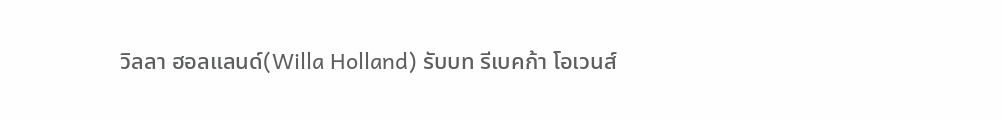วิลลา ฮอลแลนด์(Willa Holland) รับบท รีเบคก้า โอเวนส์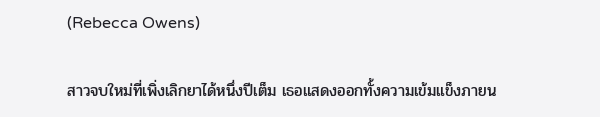(Rebecca Owens)

สาวจบใหม่ที่เพิ่งเลิกยาได้หนึ่งปีเต็ม เธอแสดงออกทั้งความเข้มแข็งภายน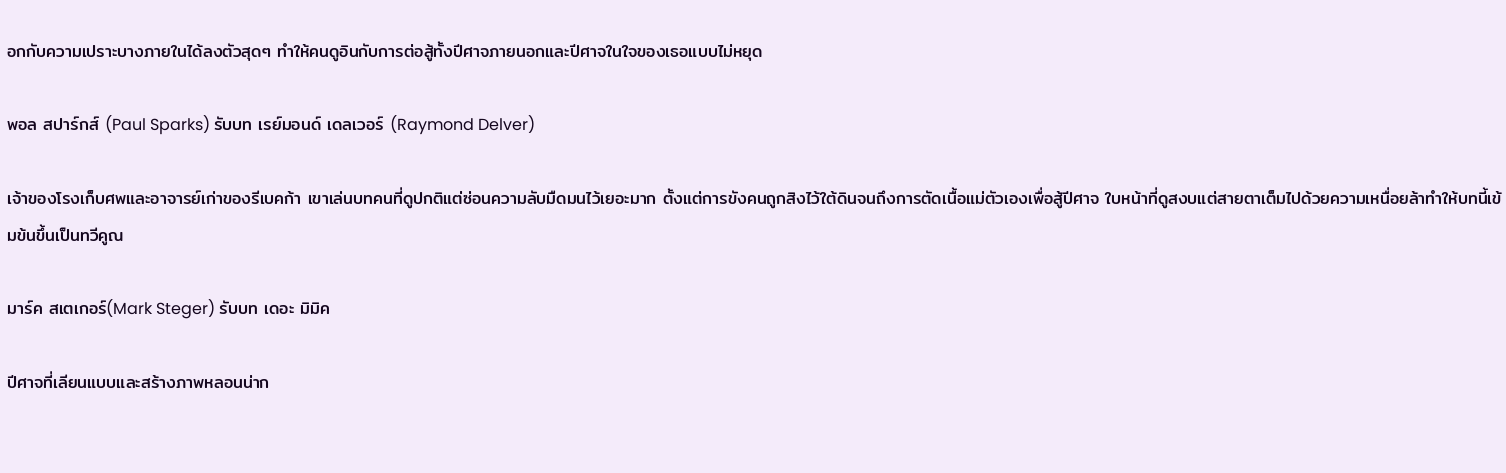อกกับความเปราะบางภายในได้ลงตัวสุดๆ ทำให้คนดูอินกับการต่อสู้ทั้งปีศาจภายนอกและปีศาจในใจของเธอแบบไม่หยุด

พอล สปาร์กส์ (Paul Sparks) รับบท เรย์มอนด์ เดลเวอร์ (Raymond Delver)

เจ้าของโรงเก็บศพและอาจารย์เก่าของรีเบคก้า เขาเล่นบทคนที่ดูปกติแต่ซ่อนความลับมืดมนไว้เยอะมาก ตั้งแต่การขังคนถูกสิงไว้ใต้ดินจนถึงการตัดเนื้อแม่ตัวเองเพื่อสู้ปีศาจ ใบหน้าที่ดูสงบแต่สายตาเต็มไปด้วยความเหนื่อยล้าทำให้บทนี้เข้มข้นขึ้นเป็นทวีคูณ

มาร์ค สเตเกอร์(Mark Steger) รับบท เดอะ มิมิค

ปีศาจที่เลียนแบบและสร้างภาพหลอนน่าก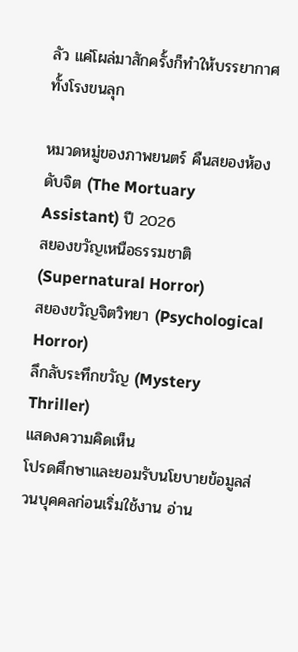ลัว แค่โผล่มาสักครั้งก็ทำให้บรรยากาศทั้งโรงขนลุก

หมวดหมู่ของภาพยนตร์ คืนสยองห้องดับจิต (The Mortuary Assistant) ปี 2026
สยองขวัญเหนือธรรมชาติ (Supernatural Horror)
สยองขวัญจิตวิทยา (Psychological Horror)
ลึกลับระทึกขวัญ (Mystery Thriller)
แสดงความคิดเห็น
โปรดศึกษาและยอมรับนโยบายข้อมูลส่วนบุคคลก่อนเริ่มใช้งาน อ่าน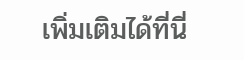เพิ่มเติมได้ที่นี่